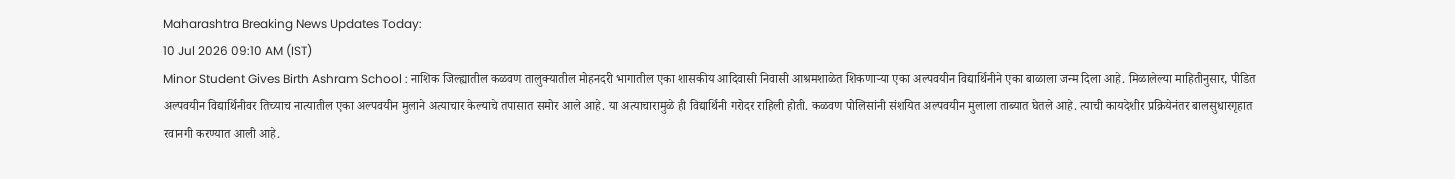Maharashtra Breaking News Updates Today:
10 Jul 2026 09:10 AM (IST)
Minor Student Gives Birth Ashram School : नाशिक जिल्ह्यातील कळवण तालुक्यातील मोहनदरी भागातील एका शासकीय आदिवासी निवासी आश्रमशाळेत शिकणाऱ्या एका अल्पवयीन विद्यार्थिनीने एका बाळाला जन्म दिला आहे. मिळालेल्या माहितीनुसार, पीडित अल्पवयीन विद्यार्थिनीवर तिच्याच नात्यातील एका अल्पवयीन मुलाने अत्याचार केल्याचे तपासात समोर आले आहे. या अत्याचारामुळे ही विद्यार्थिनी गरोदर राहिली होती. कळवण पोलिसांनी संशयित अल्पवयीन मुलाला ताब्यात घेतले आहे. त्याची कायदेशीर प्रक्रियेनंतर बालसुधारगृहात रवानगी करण्यात आली आहे.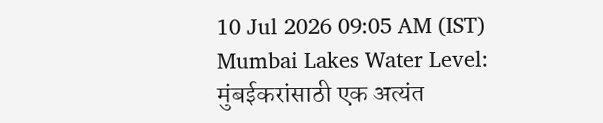10 Jul 2026 09:05 AM (IST)
Mumbai Lakes Water Level: मुंबईकरांसाठी एक अत्यंत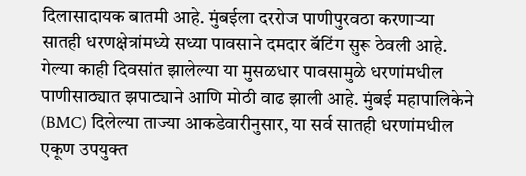दिलासादायक बातमी आहे. मुंबईला दररोज पाणीपुरवठा करणाऱ्या सातही धरणक्षेत्रांमध्ये सध्या पावसाने दमदार बॅटिंग सुरू ठेवली आहे. गेल्या काही दिवसांत झालेल्या या मुसळधार पावसामुळे धरणांमधील पाणीसाठ्यात झपाट्याने आणि मोठी वाढ झाली आहे. मुंबई महापालिकेने (BMC) दिलेल्या ताज्या आकडेवारीनुसार, या सर्व सातही धरणांमधील एकूण उपयुक्त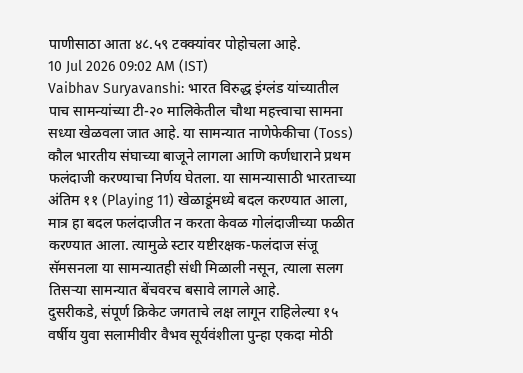पाणीसाठा आता ४८.५९ टक्क्यांवर पोहोचला आहे.
10 Jul 2026 09:02 AM (IST)
Vaibhav Suryavanshi: भारत विरुद्ध इंग्लंड यांच्यातील पाच सामन्यांच्या टी-२० मालिकेतील चौथा महत्त्वाचा सामना सध्या खेळवला जात आहे. या सामन्यात नाणेफेकीचा (Toss) कौल भारतीय संघाच्या बाजूने लागला आणि कर्णधाराने प्रथम फलंदाजी करण्याचा निर्णय घेतला. या सामन्यासाठी भारताच्या अंतिम ११ (Playing 11) खेळाडूंमध्ये बदल करण्यात आला, मात्र हा बदल फलंदाजीत न करता केवळ गोलंदाजीच्या फळीत करण्यात आला. त्यामुळे स्टार यष्टीरक्षक-फलंदाज संजू सॅमसनला या सामन्यातही संधी मिळाली नसून, त्याला सलग तिसऱ्या सामन्यात बेंचवरच बसावे लागले आहे.
दुसरीकडे, संपूर्ण क्रिकेट जगताचे लक्ष लागून राहिलेल्या १५ वर्षीय युवा सलामीवीर वैभव सूर्यवंशीला पुन्हा एकदा मोठी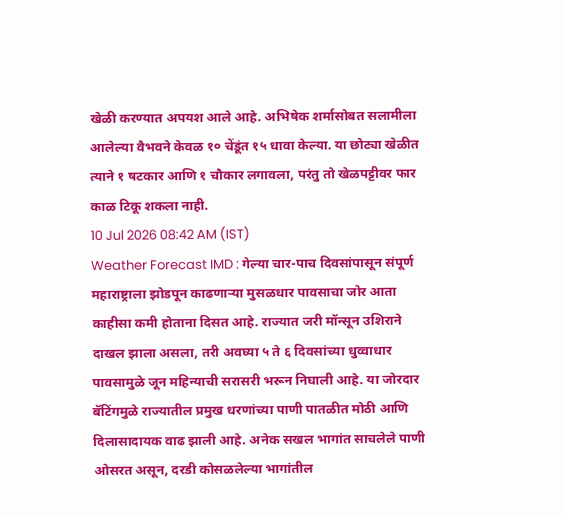खेळी करण्यात अपयश आले आहे. अभिषेक शर्मासोबत सलामीला आलेल्या वैभवने केवळ १० चेंडूंत १५ धावा केल्या. या छोट्या खेळीत त्याने १ षटकार आणि १ चौकार लगावला, परंतु तो खेळपट्टीवर फार काळ टिकू शकला नाही.
10 Jul 2026 08:42 AM (IST)
Weather Forecast IMD : गेल्या चार-पाच दिवसांपासून संपूर्ण महाराष्ट्राला झोडपून काढणाऱ्या मुसळधार पावसाचा जोर आता काहीसा कमी होताना दिसत आहे. राज्यात जरी मॉन्सून उशिराने दाखल झाला असला, तरी अवघ्या ५ ते ६ दिवसांच्या धुव्वाधार पावसामुळे जून महिन्याची सरासरी भरून निघाली आहे. या जोरदार बॅटिंगमुळे राज्यातील प्रमुख धरणांच्या पाणी पातळीत मोठी आणि दिलासादायक वाढ झाली आहे. अनेक सखल भागांत साचलेले पाणी ओसरत असून, दरडी कोसळलेल्या भागांतील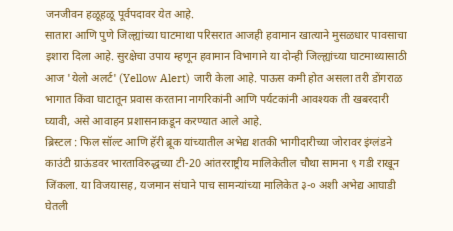जनजीवन हळूहळू पूर्वपदावर येत आहे.
सातारा आणि पुणे जिल्ह्यांच्या घाटमाथा परिसरात आजही हवामान खात्याने मुसळधार पावसाचा इशारा दिला आहे. सुरक्षेचा उपाय म्हणून हवामान विभागाने या दोन्ही जिल्ह्यांच्या घाटमाथ्यासाठी आज 'येलो अलर्ट' (Yellow Alert) जारी केला आहे. पाऊस कमी होत असला तरी डोंगराळ भागात किंवा घाटातून प्रवास करताना नागरिकांनी आणि पर्यटकांनी आवश्यक ती खबरदारी घ्यावी, असे आवाहन प्रशासनाकडून करण्यात आले आहे.
ब्रिस्टल : फिल सॉल्ट आणि हॅरी ब्रूक यांच्यातील अभेद्य शतकी भागीदारीच्या जोरावर इंग्लंडने काउंटी ग्राऊंडवर भारताविरुद्धच्या टी-20 आंतरराष्ट्रीय मालिकेतील चौथा सामना ९ गडी राखून जिंकला. या विजयासह, यजमान संघाने पाच सामन्यांच्या मालिकेत ३-० अशी अभेद्य आघाडी घेतली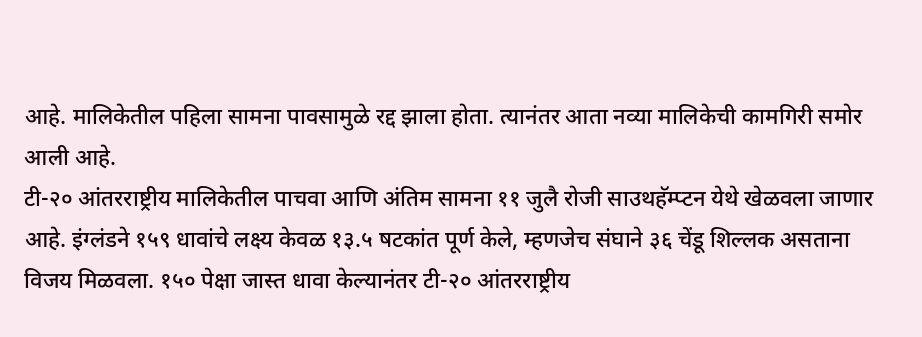आहे. मालिकेतील पहिला सामना पावसामुळे रद्द झाला होता. त्यानंतर आता नव्या मालिकेची कामगिरी समोर आली आहे.
टी-२० आंतरराष्ट्रीय मालिकेतील पाचवा आणि अंतिम सामना ११ जुलै रोजी साउथहॅम्प्टन येथे खेळवला जाणार आहे. इंग्लंडने १५९ धावांचे लक्ष्य केवळ १३.५ षटकांत पूर्ण केले, म्हणजेच संघाने ३६ चेंडू शिल्लक असताना विजय मिळवला. १५० पेक्षा जास्त धावा केल्यानंतर टी-२० आंतरराष्ट्रीय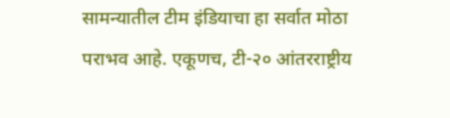सामन्यातील टीम इंडियाचा हा सर्वात मोठा पराभव आहे. एकूणच, टी-२० आंतरराष्ट्रीय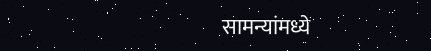सामन्यांमध्ये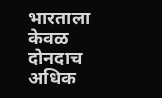भारताला केवळ दोनदाच अधिक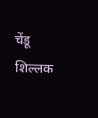चेंडू शिल्लक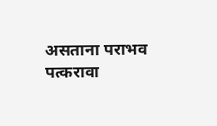असताना पराभव पत्करावा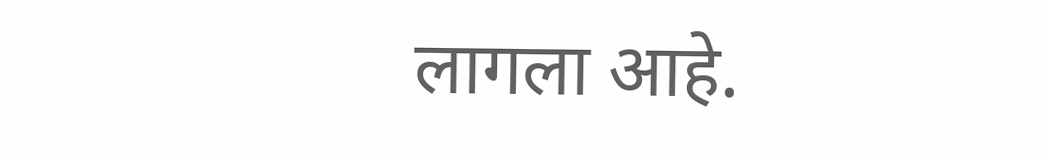लागला आहे.